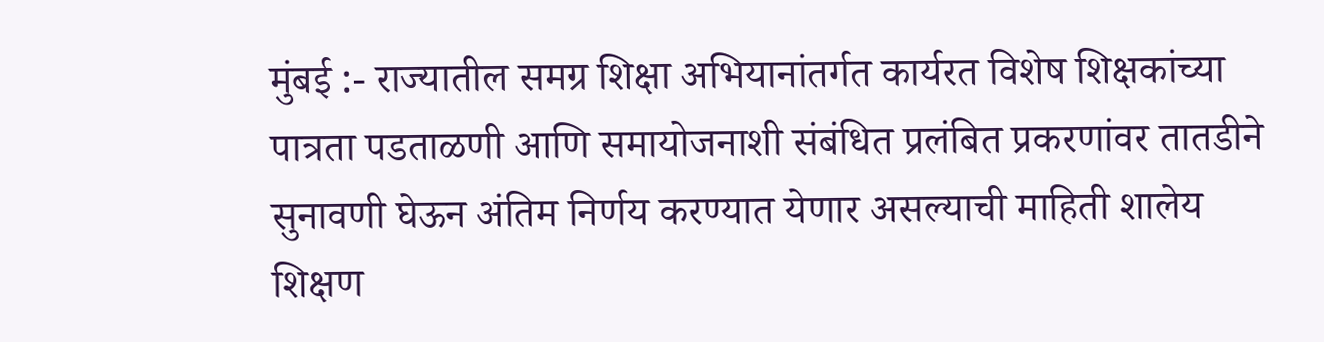मुंबई :- राज्यातील समग्र शिक्षा अभियानांतर्गत कार्यरत विशेष शिक्षकांच्या पात्रता पडताळणी आणि समायोजनाशी संबंधित प्रलंबित प्रकरणांवर तातडीने सुनावणी घेऊन अंतिम निर्णय करण्यात येणार असल्याची माहिती शालेय शिक्षण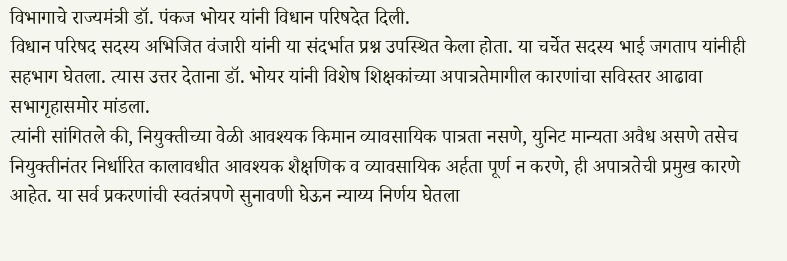विभागाचे राज्यमंत्री डॉ. पंकज भोयर यांनी विधान परिषदेत दिली.
विधान परिषद सदस्य अभिजित वंजारी यांनी या संदर्भात प्रश्न उपस्थित केला होता. या चर्चेत सदस्य भाई जगताप यांनीही सहभाग घेतला. त्यास उत्तर देताना डॉ. भोयर यांनी विशेष शिक्षकांच्या अपात्रतेमागील कारणांचा सविस्तर आढावा सभागृहासमोर मांडला.
त्यांनी सांगितले की, नियुक्तीच्या वेळी आवश्यक किमान व्यावसायिक पात्रता नसणे, युनिट मान्यता अवैध असणे तसेच नियुक्तीनंतर निर्धारित कालावधीत आवश्यक शैक्षणिक व व्यावसायिक अर्हता पूर्ण न करणे, ही अपात्रतेची प्रमुख कारणे आहेत. या सर्व प्रकरणांची स्वतंत्रपणे सुनावणी घेऊन न्याय्य निर्णय घेतला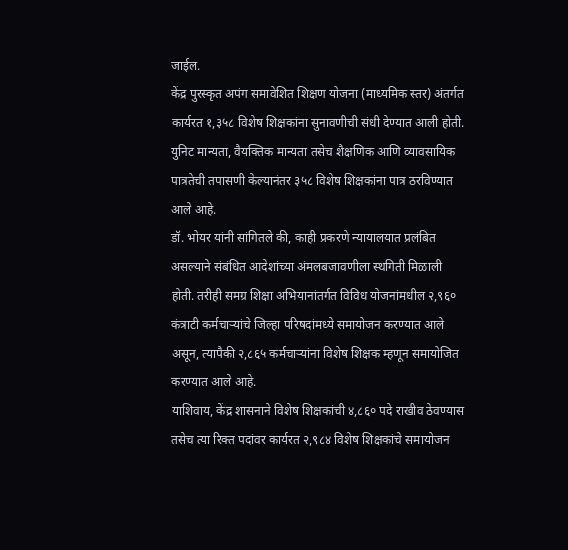जाईल.
केंद्र पुरस्कृत अपंग समावेशित शिक्षण योजना (माध्यमिक स्तर) अंतर्गत कार्यरत १,३५८ विशेष शिक्षकांना सुनावणीची संधी देण्यात आली होती. युनिट मान्यता, वैयक्तिक मान्यता तसेच शैक्षणिक आणि व्यावसायिक पात्रतेची तपासणी केल्यानंतर ३५८ विशेष शिक्षकांना पात्र ठरविण्यात आले आहे.
डॉ. भोयर यांनी सांगितले की, काही प्रकरणे न्यायालयात प्रलंबित असल्याने संबंधित आदेशांच्या अंमलबजावणीला स्थगिती मिळाली होती. तरीही समग्र शिक्षा अभियानांतर्गत विविध योजनांमधील २,९६० कंत्राटी कर्मचाऱ्यांचे जिल्हा परिषदांमध्ये समायोजन करण्यात आले असून, त्यापैकी २,८६५ कर्मचाऱ्यांना विशेष शिक्षक म्हणून समायोजित करण्यात आले आहे.
याशिवाय, केंद्र शासनाने विशेष शिक्षकांची ४,८६० पदे राखीव ठेवण्यास तसेच त्या रिक्त पदांवर कार्यरत २,९८४ विशेष शिक्षकांचे समायोजन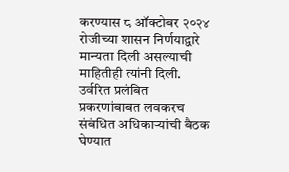करण्यास ८ ऑक्टोबर २०२४ रोजीच्या शासन निर्णयाद्वारे मान्यता दिली असल्याची माहितीही त्यांनी दिली.
उर्वरित प्रलंबित प्रकरणांबाबत लवकरच संबंधित अधिकाऱ्यांची बैठक घेण्यात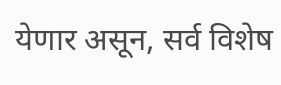येणार असून, सर्व विशेष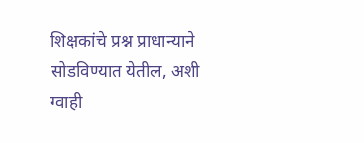शिक्षकांचे प्रश्न प्राधान्याने सोडविण्यात येतील, अशी ग्वाही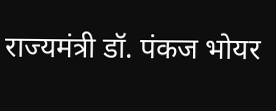राज्यमंत्री डॉ. पंकज भोयर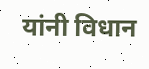यांनी विधान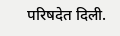परिषदेत दिली.